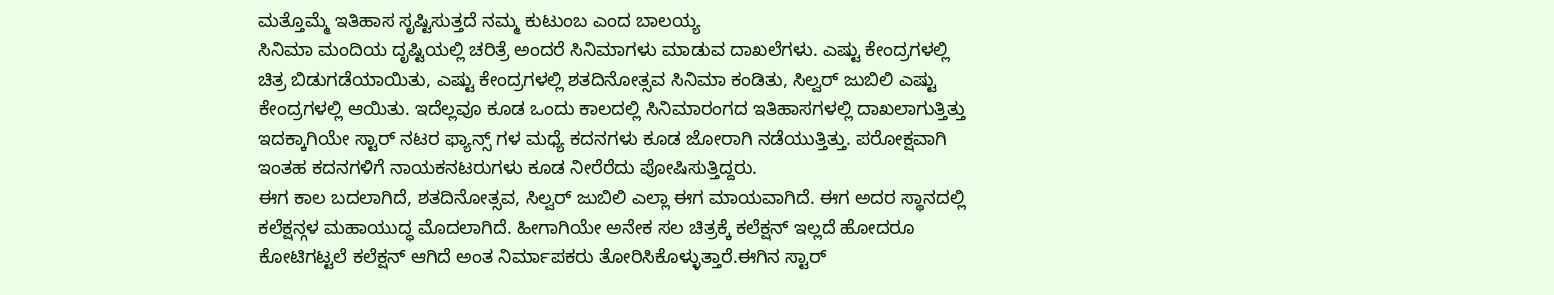ಮತ್ತೊಮ್ಮೆ ಇತಿಹಾಸ ಸೃಷ್ಟಿಸುತ್ತದೆ ನಮ್ಮ ಕುಟುಂಬ ಎಂದ ಬಾಲಯ್ಯ
ಸಿನಿಮಾ ಮಂದಿಯ ದೃಷ್ಟಿಯಲ್ಲಿ ಚರಿತ್ರೆ ಅಂದರೆ ಸಿನಿಮಾಗಳು ಮಾಡುವ ದಾಖಲೆಗಳು. ಎಷ್ಟು ಕೇಂದ್ರಗಳಲ್ಲಿ ಚಿತ್ರ ಬಿಡುಗಡೆಯಾಯಿತು, ಎಷ್ಟು ಕೇಂದ್ರಗಳಲ್ಲಿ ಶತದಿನೋತ್ಸವ ಸಿನಿಮಾ ಕಂಡಿತು, ಸಿಲ್ವರ್ ಜುಬಿಲಿ ಎಷ್ಟು ಕೇಂದ್ರಗಳಲ್ಲಿ ಆಯಿತು. ಇದೆಲ್ಲವೂ ಕೂಡ ಒಂದು ಕಾಲದಲ್ಲಿ ಸಿನಿಮಾರಂಗದ ಇತಿಹಾಸಗಳಲ್ಲಿ ದಾಖಲಾಗುತ್ತಿತ್ತು ಇದಕ್ಕಾಗಿಯೇ ಸ್ಟಾರ್ ನಟರ ಫ್ಯಾನ್ಸ್ ಗಳ ಮಧ್ಯೆ ಕದನಗಳು ಕೂಡ ಜೋರಾಗಿ ನಡೆಯುತ್ತಿತ್ತು. ಪರೋಕ್ಷವಾಗಿ ಇಂತಹ ಕದನಗಳಿಗೆ ನಾಯಕನಟರುಗಳು ಕೂಡ ನೀರೆರೆದು ಪೋಷಿಸುತ್ತಿದ್ದರು.
ಈಗ ಕಾಲ ಬದಲಾಗಿದೆ, ಶತದಿನೋತ್ಸವ, ಸಿಲ್ವರ್ ಜುಬಿಲಿ ಎಲ್ಲಾ ಈಗ ಮಾಯವಾಗಿದೆ. ಈಗ ಅದರ ಸ್ಥಾನದಲ್ಲಿ ಕಲೆಕ್ಷನ್ಗಳ ಮಹಾಯುದ್ಧ ಮೊದಲಾಗಿದೆ. ಹೀಗಾಗಿಯೇ ಅನೇಕ ಸಲ ಚಿತ್ರಕ್ಕೆ ಕಲೆಕ್ಷನ್ ಇಲ್ಲದೆ ಹೋದರೂ ಕೋಟಿಗಟ್ಟಲೆ ಕಲೆಕ್ಷನ್ ಆಗಿದೆ ಅಂತ ನಿರ್ಮಾಪಕರು ತೋರಿಸಿಕೊಳ್ಳುತ್ತಾರೆ.ಈಗಿನ ಸ್ಟಾರ್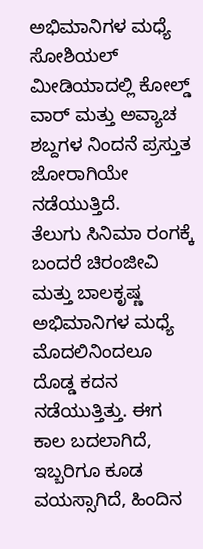ಅಭಿಮಾನಿಗಳ ಮಧ್ಯೆ ಸೋಶಿಯಲ್ ಮೀಡಿಯಾದಲ್ಲಿ ಕೋಲ್ಡ್ ವಾರ್ ಮತ್ತು ಅವ್ಯಾಚ ಶಬ್ದಗಳ ನಿಂದನೆ ಪ್ರಸ್ತುತ ಜೋರಾಗಿಯೇ ನಡೆಯುತ್ತಿದೆ.
ತೆಲುಗು ಸಿನಿಮಾ ರಂಗಕ್ಕೆ ಬಂದರೆ ಚಿರಂಜೀವಿ ಮತ್ತು ಬಾಲಕೃಷ್ಣ ಅಭಿಮಾನಿಗಳ ಮಧ್ಯೆ ಮೊದಲಿನಿಂದಲೂ ದೊಡ್ಡ ಕದನ ನಡೆಯುತ್ತಿತ್ತು. ಈಗ ಕಾಲ ಬದಲಾಗಿದೆ, ಇಬ್ಬರಿಗೂ ಕೂಡ ವಯಸ್ಸಾಗಿದೆ, ಹಿಂದಿನ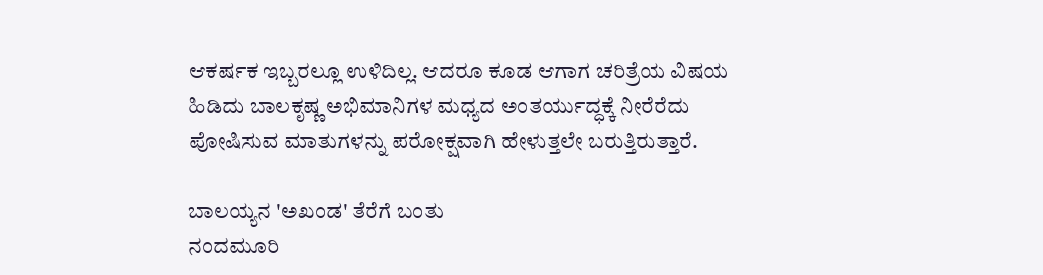ಆಕರ್ಷಕ ಇಬ್ಬರಲ್ಲೂ ಉಳಿದಿಲ್ಲ. ಆದರೂ ಕೂಡ ಆಗಾಗ ಚರಿತ್ರೆಯ ವಿಷಯ ಹಿಡಿದು ಬಾಲಕೃಷ್ಣ ಅಭಿಮಾನಿಗಳ ಮಧ್ಯದ ಅಂತರ್ಯುದ್ಧಕ್ಕೆ ನೀರೆರೆದು ಪೋಷಿಸುವ ಮಾತುಗಳನ್ನು ಪರೋಕ್ಷವಾಗಿ ಹೇಳುತ್ತಲೇ ಬರುತ್ತಿರುತ್ತಾರೆ.

ಬಾಲಯ್ಯನ 'ಅಖಂಡ' ತೆರೆಗೆ ಬಂತು
ನಂದಮೂರಿ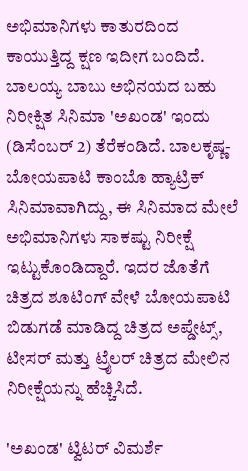ಅಭಿಮಾನಿಗಳು ಕಾತುರದಿಂದ ಕಾಯುತ್ತಿದ್ದ ಕ್ಷಣ ಇದೀಗ ಬಂದಿದೆ. ಬಾಲಯ್ಯ ಬಾಬು ಅಭಿನಯದ ಬಹು ನಿರೀಕ್ಷಿತ ಸಿನಿಮಾ 'ಅಖಂಡ' ಇಂದು (ಡಿಸೆಂಬರ್ 2) ತೆರೆಕಂಡಿದೆ. ಬಾಲಕೃಷ್ಣ-ಬೋಯಪಾಟಿ ಕಾಂಬೊ ಹ್ಯಾಟ್ರಿಕ್ ಸಿನಿಮಾವಾಗಿದ್ದು, ಈ ಸಿನಿಮಾದ ಮೇಲೆ ಅಭಿಮಾನಿಗಳು ಸಾಕಷ್ಟು ನಿರೀಕ್ಷೆ ಇಟ್ಟುಕೊಂಡಿದ್ದಾರೆ. ಇದರ ಜೊತೆಗೆ ಚಿತ್ರದ ಶೂಟಿಂಗ್ ವೇಳೆ ಬೋಯಪಾಟಿ ಬಿಡುಗಡೆ ಮಾಡಿದ್ದ ಚಿತ್ರದ ಅಪ್ಡೇಟ್ಸ್, ಟೀಸರ್ ಮತ್ತು ಟ್ರೈಲರ್ ಚಿತ್ರದ ಮೇಲಿನ ನಿರೀಕ್ಷೆಯನ್ನು ಹೆಚ್ಚಿಸಿದೆ.

'ಅಖಂಡ' ಟ್ವಿಟರ್ ವಿಮರ್ಶೆ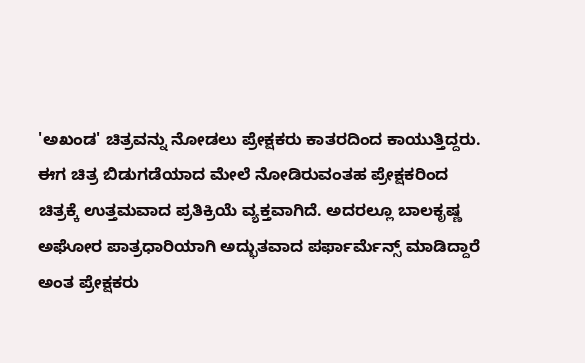'ಅಖಂಡ' ಚಿತ್ರವನ್ನು ನೋಡಲು ಪ್ರೇಕ್ಷಕರು ಕಾತರದಿಂದ ಕಾಯುತ್ತಿದ್ದರು. ಈಗ ಚಿತ್ರ ಬಿಡುಗಡೆಯಾದ ಮೇಲೆ ನೋಡಿರುವಂತಹ ಪ್ರೇಕ್ಷಕರಿಂದ ಚಿತ್ರಕ್ಕೆ ಉತ್ತಮವಾದ ಪ್ರತಿಕ್ರಿಯೆ ವ್ಯಕ್ತವಾಗಿದೆ. ಅದರಲ್ಲೂ ಬಾಲಕೃಷ್ಣ ಅಘೋರ ಪಾತ್ರಧಾರಿಯಾಗಿ ಅದ್ಭುತವಾದ ಪರ್ಫಾರ್ಮೆನ್ಸ್ ಮಾಡಿದ್ದಾರೆ ಅಂತ ಪ್ರೇಕ್ಷಕರು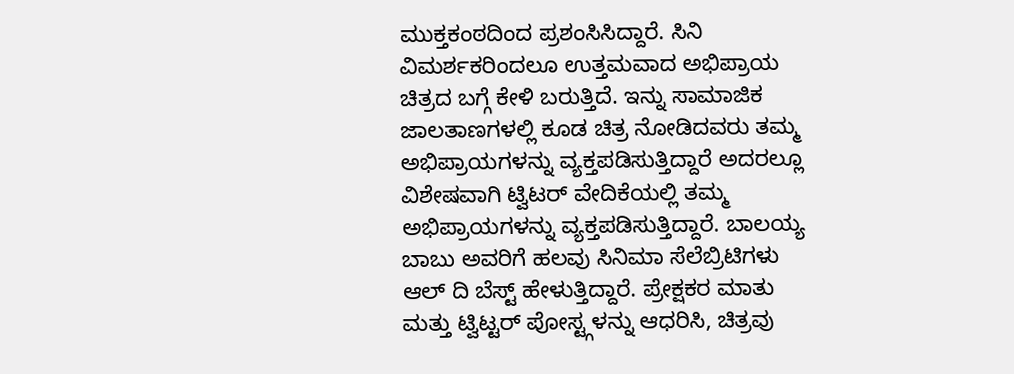ಮುಕ್ತಕಂಠದಿಂದ ಪ್ರಶಂಸಿಸಿದ್ದಾರೆ. ಸಿನಿ ವಿಮರ್ಶಕರಿಂದಲೂ ಉತ್ತಮವಾದ ಅಭಿಪ್ರಾಯ ಚಿತ್ರದ ಬಗ್ಗೆ ಕೇಳಿ ಬರುತ್ತಿದೆ. ಇನ್ನು ಸಾಮಾಜಿಕ ಜಾಲತಾಣಗಳಲ್ಲಿ ಕೂಡ ಚಿತ್ರ ನೋಡಿದವರು ತಮ್ಮ ಅಭಿಪ್ರಾಯಗಳನ್ನು ವ್ಯಕ್ತಪಡಿಸುತ್ತಿದ್ದಾರೆ ಅದರಲ್ಲೂ ವಿಶೇಷವಾಗಿ ಟ್ವಿಟರ್ ವೇದಿಕೆಯಲ್ಲಿ ತಮ್ಮ ಅಭಿಪ್ರಾಯಗಳನ್ನು ವ್ಯಕ್ತಪಡಿಸುತ್ತಿದ್ದಾರೆ. ಬಾಲಯ್ಯ ಬಾಬು ಅವರಿಗೆ ಹಲವು ಸಿನಿಮಾ ಸೆಲೆಬ್ರಿಟಿಗಳು ಆಲ್ ದಿ ಬೆಸ್ಟ್ ಹೇಳುತ್ತಿದ್ದಾರೆ. ಪ್ರೇಕ್ಷಕರ ಮಾತು ಮತ್ತು ಟ್ವಿಟ್ಟರ್ ಪೋಸ್ಟ್ಗಳನ್ನು ಆಧರಿಸಿ, ಚಿತ್ರವು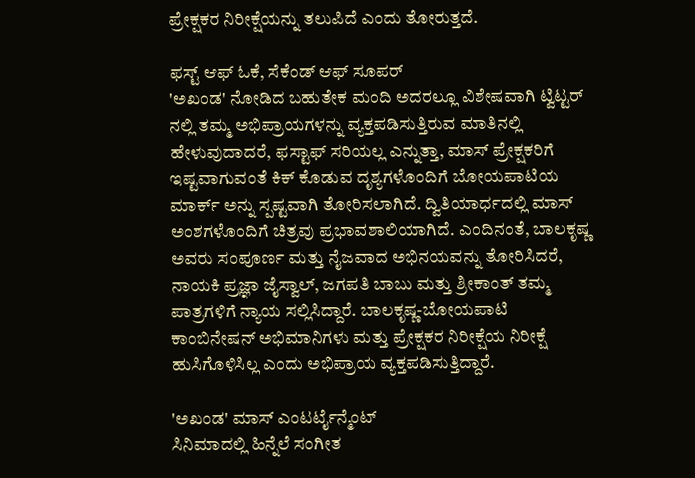ಪ್ರೇಕ್ಷಕರ ನಿರೀಕ್ಷೆಯನ್ನು ತಲುಪಿದೆ ಎಂದು ತೋರುತ್ತದೆ.

ಫಸ್ಟ್ ಆಫ್ ಓಕೆ, ಸೆಕೆಂಡ್ ಆಫ್ ಸೂಪರ್
'ಅಖಂಡ' ನೋಡಿದ ಬಹುತೇಕ ಮಂದಿ ಅದರಲ್ಲೂ ವಿಶೇಷವಾಗಿ ಟ್ವಿಟ್ಟರ್ ನಲ್ಲಿ ತಮ್ಮ ಅಭಿಪ್ರಾಯಗಳನ್ನು ವ್ಯಕ್ತಪಡಿಸುತ್ತಿರುವ ಮಾತಿನಲ್ಲಿ ಹೇಳುವುದಾದರೆ, ಫಸ್ಟಾಫ್ ಸರಿಯಲ್ಲ ಎನ್ನುತ್ತಾ, ಮಾಸ್ ಪ್ರೇಕ್ಷಕರಿಗೆ ಇಷ್ಟವಾಗುವಂತೆ ಕಿಕ್ ಕೊಡುವ ದೃಶ್ಯಗಳೊಂದಿಗೆ ಬೋಯಪಾಟಿಯ ಮಾರ್ಕ್ ಅನ್ನು ಸ್ಪಷ್ಟವಾಗಿ ತೋರಿಸಲಾಗಿದೆ. ದ್ವಿತಿಯಾರ್ಧದಲ್ಲಿ ಮಾಸ್ ಅಂಶಗಳೊಂದಿಗೆ ಚಿತ್ರವು ಪ್ರಭಾವಶಾಲಿಯಾಗಿದೆ. ಎಂದಿನಂತೆ, ಬಾಲಕೃಷ್ಣ ಅವರು ಸಂಪೂರ್ಣ ಮತ್ತು ನೈಜವಾದ ಅಭಿನಯವನ್ನು ತೋರಿಸಿದರೆ, ನಾಯಕಿ ಪ್ರಜ್ಞಾ ಜೈಸ್ವಾಲ್, ಜಗಪತಿ ಬಾಬು ಮತ್ತು ಶ್ರೀಕಾಂತ್ ತಮ್ಮ ಪಾತ್ರಗಳಿಗೆ ನ್ಯಾಯ ಸಲ್ಲಿಸಿದ್ದಾರೆ. ಬಾಲಕೃಷ್ಣ-ಬೋಯಪಾಟಿ ಕಾಂಬಿನೇಷನ್ ಅಭಿಮಾನಿಗಳು ಮತ್ತು ಪ್ರೇಕ್ಷಕರ ನಿರೀಕ್ಷೆಯ ನಿರೀಕ್ಷೆ ಹುಸಿಗೊಳಿಸಿಲ್ಲ ಎಂದು ಅಭಿಪ್ರಾಯ ವ್ಯಕ್ತಪಡಿಸುತ್ತಿದ್ದಾರೆ.

'ಅಖಂಡ' ಮಾಸ್ ಎಂಟರ್ಟೈನ್ಮೆಂಟ್
ಸಿನಿಮಾದಲ್ಲಿ ಹಿನ್ನೆಲೆ ಸಂಗೀತ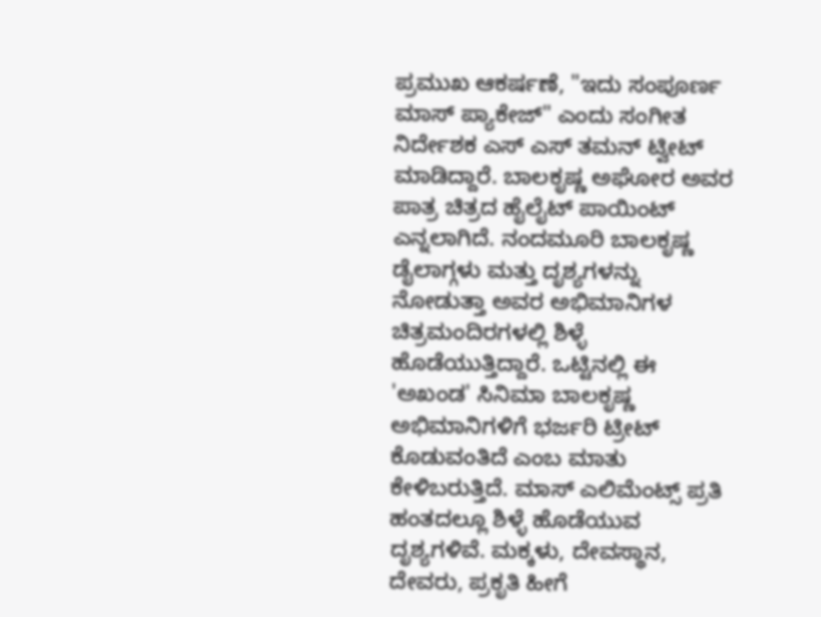ಪ್ರಮುಖ ಆಕರ್ಷಣೆ, "ಇದು ಸಂಪೂರ್ಣ ಮಾಸ್ ಪ್ಯಾಕೇಜ್" ಎಂದು ಸಂಗೀತ ನಿರ್ದೇಶಕ ಎಸ್ ಎಸ್ ತಮನ್ ಟ್ವೀಟ್ ಮಾಡಿದ್ದಾರೆ. ಬಾಲಕೃಷ್ಣ ಅಘೋರ ಅವರ ಪಾತ್ರ ಚಿತ್ರದ ಹೈಲೈಟ್ ಪಾಯಿಂಟ್ ಎನ್ನಲಾಗಿದೆ. ನಂದಮೂರಿ ಬಾಲಕೃಷ್ಣ ಡೈಲಾಗ್ಗಳು ಮತ್ತು ದೃಶ್ಯಗಳನ್ನು ನೋಡುತ್ತಾ ಅವರ ಅಭಿಮಾನಿಗಳ ಚಿತ್ರಮಂದಿರಗಳಲ್ಲಿ ಶಿಳ್ಳೆ ಹೊಡೆಯುತ್ತಿದ್ದಾರೆ. ಒಟ್ಟಿನಲ್ಲಿ ಈ 'ಅಖಂಡ' ಸಿನಿಮಾ ಬಾಲಕೃಷ್ಣ ಅಭಿಮಾನಿಗಳಿಗೆ ಭರ್ಜರಿ ಟ್ರೀಟ್ ಕೊಡುವಂತಿದೆ ಎಂಬ ಮಾತು ಕೇಳಿಬರುತ್ತಿದೆ. ಮಾಸ್ ಎಲಿಮೆಂಟ್ಸ್ ಪ್ರತಿ ಹಂತದಲ್ಲೂ ಶಿಳ್ಳೆ ಹೊಡೆಯುವ ದೃಶ್ಯಗಳಿವೆ. ಮಕ್ಕಳು, ದೇವಸ್ಥಾನ, ದೇವರು, ಪ್ರಕೃತಿ ಹೀಗೆ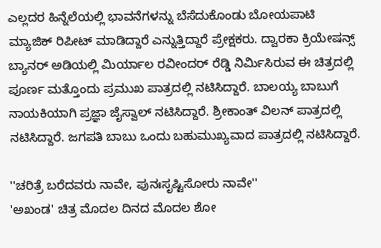ಎಲ್ಲದರ ಹಿನ್ನೆಲೆಯಲ್ಲಿ ಭಾವನೆಗಳನ್ನು ಬೆಸೆದುಕೊಂಡು ಬೋಯಪಾಟಿ ಮ್ಯಾಜಿಕ್ ರಿಪೀಟ್ ಮಾಡಿದ್ದಾರೆ ಎನ್ನುತ್ತಿದ್ದಾರೆ ಪ್ರೇಕ್ಷಕರು. ದ್ವಾರಕಾ ಕ್ರಿಯೇಷನ್ಸ್ ಬ್ಯಾನರ್ ಅಡಿಯಲ್ಲಿ ಮಿರ್ಯಾಲ ರವೀಂದರ್ ರೆಡ್ಡಿ ನಿರ್ಮಿಸಿರುವ ಈ ಚಿತ್ರದಲ್ಲಿ ಪೂರ್ಣ ಮತ್ತೊಂದು ಪ್ರಮುಖ ಪಾತ್ರದಲ್ಲಿ ನಟಿಸಿದ್ದಾರೆ. ಬಾಲಯ್ಯ ಬಾಬುಗೆ ನಾಯಕಿಯಾಗಿ ಪ್ರಜ್ಞಾ ಜೈಸ್ವಾಲ್ ನಟಿಸಿದ್ದಾರೆ. ಶ್ರೀಕಾಂತ್ ವಿಲನ್ ಪಾತ್ರದಲ್ಲಿ ನಟಿಸಿದ್ದಾರೆ. ಜಗಪತಿ ಬಾಬು ಒಂದು ಬಹುಮುಖ್ಯವಾದ ಪಾತ್ರದಲ್ಲಿ ನಟಿಸಿದ್ದಾರೆ.

''ಚರಿತ್ರೆ ಬರೆದವರು ನಾವೇ, ಪುನಃಸೃಷ್ಟಿಸೋರು ನಾವೇ''
'ಅಖಂಡ' ಚಿತ್ರ ಮೊದಲ ದಿನದ ಮೊದಲ ಶೋ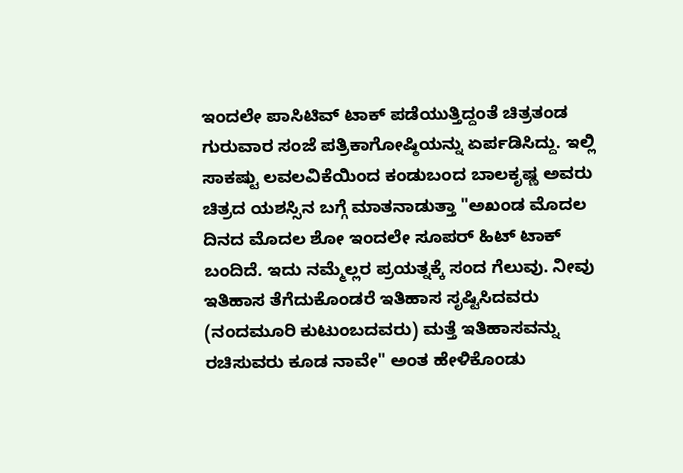ಇಂದಲೇ ಪಾಸಿಟಿವ್ ಟಾಕ್ ಪಡೆಯುತ್ತಿದ್ದಂತೆ ಚಿತ್ರತಂಡ ಗುರುವಾರ ಸಂಜೆ ಪತ್ರಿಕಾಗೋಷ್ಠಿಯನ್ನು ಏರ್ಪಡಿಸಿದ್ದು. ಇಲ್ಲಿ ಸಾಕಷ್ಟು ಲವಲವಿಕೆಯಿಂದ ಕಂಡುಬಂದ ಬಾಲಕೃಷ್ಣ ಅವರು ಚಿತ್ರದ ಯಶಸ್ಸಿನ ಬಗ್ಗೆ ಮಾತನಾಡುತ್ತಾ "ಅಖಂಡ ಮೊದಲ ದಿನದ ಮೊದಲ ಶೋ ಇಂದಲೇ ಸೂಪರ್ ಹಿಟ್ ಟಾಕ್ ಬಂದಿದೆ. ಇದು ನಮ್ಮೆಲ್ಲರ ಪ್ರಯತ್ನಕ್ಕೆ ಸಂದ ಗೆಲುವು. ನೀವು ಇತಿಹಾಸ ತೆಗೆದುಕೊಂಡರೆ ಇತಿಹಾಸ ಸೃಷ್ಟಿಸಿದವರು (ನಂದಮೂರಿ ಕುಟುಂಬದವರು) ಮತ್ತೆ ಇತಿಹಾಸವನ್ನು ರಚಿಸುವರು ಕೂಡ ನಾವೇ" ಅಂತ ಹೇಳಿಕೊಂಡು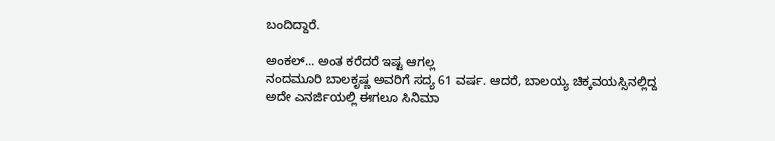ಬಂದಿದ್ದಾರೆ.

ಅಂಕಲ್... ಅಂತ ಕರೆದರೆ ಇಷ್ಟ ಆಗಲ್ಲ
ನಂದಮೂರಿ ಬಾಲಕೃಷ್ಣ ಅವರಿಗೆ ಸದ್ಯ 61 ವರ್ಷ. ಆದರೆ, ಬಾಲಯ್ಯ ಚಿಕ್ಕವಯಸ್ಸಿನಲ್ಲಿದ್ದ ಅದೇ ಎನರ್ಜಿಯಲ್ಲಿ ಈಗಲೂ ಸಿನಿಮಾ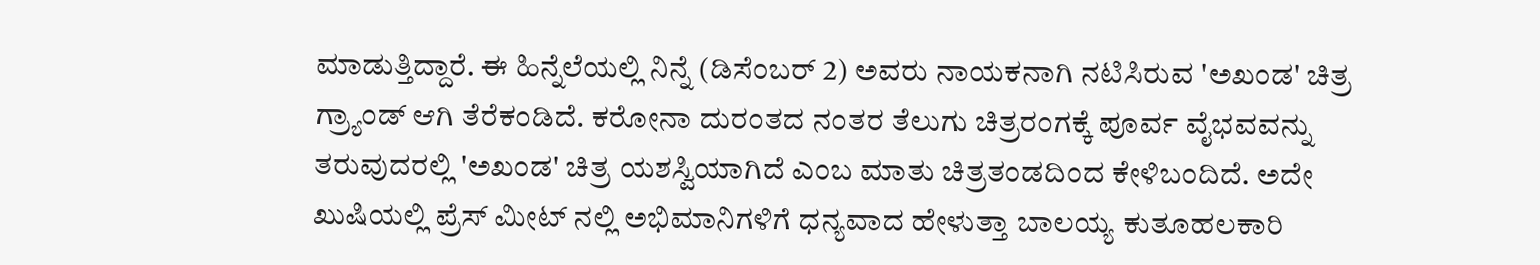ಮಾಡುತ್ತಿದ್ದಾರೆ. ಈ ಹಿನ್ನೆಲೆಯಲ್ಲಿ ನಿನ್ನೆ (ಡಿಸೆಂಬರ್ 2) ಅವರು ನಾಯಕನಾಗಿ ನಟಿಸಿರುವ 'ಅಖಂಡ' ಚಿತ್ರ ಗ್ರ್ಯಾಂಡ್ ಆಗಿ ತೆರೆಕಂಡಿದೆ. ಕರೋನಾ ದುರಂತದ ನಂತರ ತೆಲುಗು ಚಿತ್ರರಂಗಕ್ಕೆ ಪೂರ್ವ ವೈಭವವನ್ನು ತರುವುದರಲ್ಲಿ 'ಅಖಂಡ' ಚಿತ್ರ ಯಶಸ್ವಿಯಾಗಿದೆ ಎಂಬ ಮಾತು ಚಿತ್ರತಂಡದಿಂದ ಕೇಳಿಬಂದಿದೆ. ಅದೇ ಖುಷಿಯಲ್ಲಿ ಪ್ರೆಸ್ ಮೀಟ್ ನಲ್ಲಿ ಅಭಿಮಾನಿಗಳಿಗೆ ಧನ್ಯವಾದ ಹೇಳುತ್ತಾ ಬಾಲಯ್ಯ ಕುತೂಹಲಕಾರಿ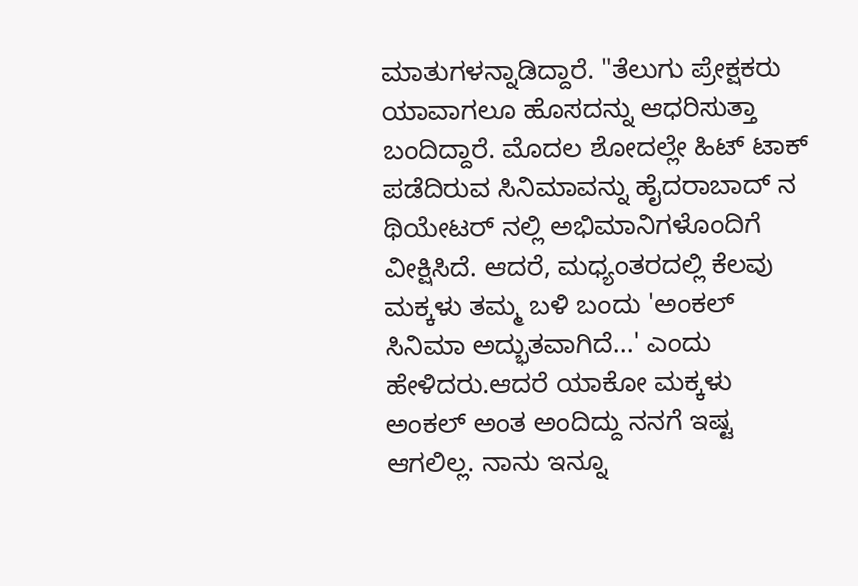ಮಾತುಗಳನ್ನಾಡಿದ್ದಾರೆ. "ತೆಲುಗು ಪ್ರೇಕ್ಷಕರು ಯಾವಾಗಲೂ ಹೊಸದನ್ನು ಆಧರಿಸುತ್ತಾ ಬಂದಿದ್ದಾರೆ. ಮೊದಲ ಶೋದಲ್ಲೇ ಹಿಟ್ ಟಾಕ್ ಪಡೆದಿರುವ ಸಿನಿಮಾವನ್ನು ಹೈದರಾಬಾದ್ ನ ಥಿಯೇಟರ್ ನಲ್ಲಿ ಅಭಿಮಾನಿಗಳೊಂದಿಗೆ ವೀಕ್ಷಿಸಿದೆ. ಆದರೆ, ಮಧ್ಯಂತರದಲ್ಲಿ ಕೆಲವು ಮಕ್ಕಳು ತಮ್ಮ ಬಳಿ ಬಂದು 'ಅಂಕಲ್ ಸಿನಿಮಾ ಅದ್ಭುತವಾಗಿದೆ...' ಎಂದು ಹೇಳಿದರು.ಆದರೆ ಯಾಕೋ ಮಕ್ಕಳು ಅಂಕಲ್ ಅಂತ ಅಂದಿದ್ದು ನನಗೆ ಇಷ್ಟ ಆಗಲಿಲ್ಲ. ನಾನು ಇನ್ನೂ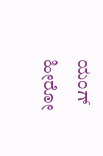ಯಂಗ್ ಹೀರೋ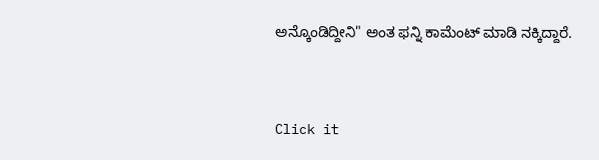ಅನ್ಕೊಂಡಿದ್ದೀನಿ" ಅಂತ ಫನ್ನಿ ಕಾಮೆಂಟ್ ಮಾಡಿ ನಕ್ಕಿದ್ದಾರೆ.


Click it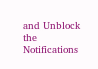and Unblock the Notifications